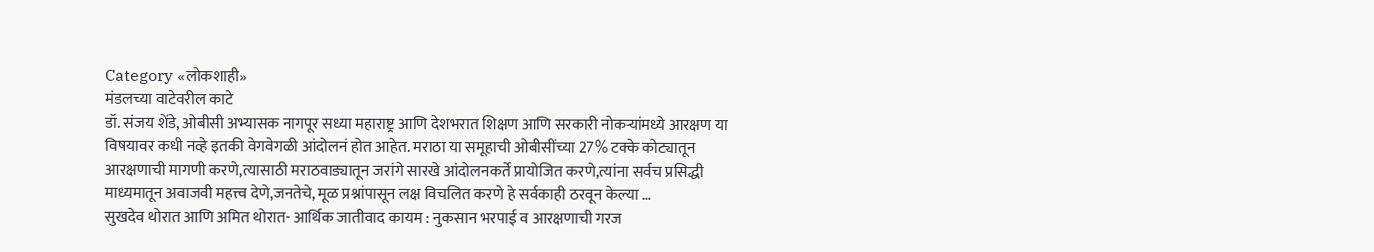Category «लोकशाही»
मंडलच्या वाटेवरील काटे
डॉ. संजय शेंडे, ओबीसी अभ्यासक नागपूर सध्या महाराष्ट्र आणि देशभरात शिक्षण आणि सरकारी नोकऱ्यांमध्ये आरक्षण या विषयावर कधी नव्हे इतकी वेगवेगळी आंदोलनं होत आहेत. मराठा या समूहाची ओबीसींच्या 27% टक्के कोट्यातून आरक्षणाची मागणी करणे,त्यासाठी मराठवाड्यातून जरांगे सारखे आंदोलनकर्ते प्रायोजित करणे,त्यांना सर्वच प्रसिद्धी माध्यमातून अवाजवी महत्त्व देणे,जनतेचे, मूळ प्रश्नांपासून लक्ष विचलित करणे हे सर्वकाही ठरवून केल्या …
सुखदेव थोरात आणि अमित थोरात- आर्थिक जातीवाद कायम : नुकसान भरपाई व आरक्षणाची गरज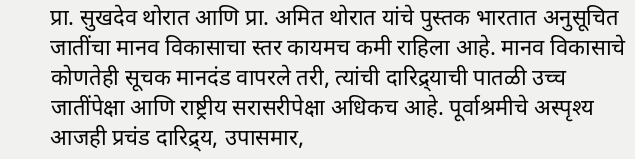प्रा. सुखदेव थोरात आणि प्रा. अमित थोरात यांचे पुस्तक भारतात अनुसूचित जातींचा मानव विकासाचा स्तर कायमच कमी राहिला आहे. मानव विकासाचे कोणतेही सूचक मानदंड वापरले तरी, त्यांची दारिद्र्याची पातळी उच्च जातींपेक्षा आणि राष्ट्रीय सरासरीपेक्षा अधिकच आहे. पूर्वाश्रमीचे अस्पृश्य आजही प्रचंड दारिद्र्य, उपासमार,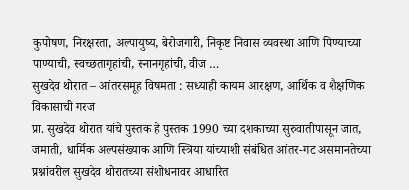कुपोषण, निरक्षरता, अल्पायुष्य, बेरोजगारी, निकृष्ट निवास व्यवस्था आणि पिण्याच्या पाण्याची, स्वच्छतागृहांची, स्नानगृहांची, वीज …
सुखदेव थोरात – आंतरसमूह विषमता : सध्याही कायम आरक्षण, आर्थिक व शैक्षणिक विकासाची गरज
प्रा. सुखदेव थोरात यांचे पुस्तक हे पुस्तक 1990 च्या दशकाच्या सुरुवातीपासून जात, जमाती, धार्मिक अल्पसंख्याक आणि स्त्रिया यांच्याशी संबंधित आंतर-गट असमानतेच्या प्रश्नांवरील सुखदेव थोरातच्या संशोधनावर आधारित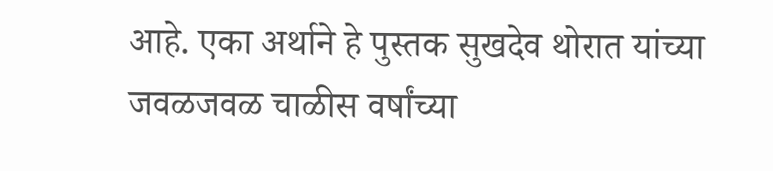आहे. एका अर्थाने हे पुस्तक सुखदेव थोरात यांच्या जवळजवळ चाळीस वर्षांच्या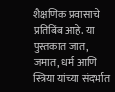शैक्षणिक प्रवासाचे प्रतिबिंब आहे. या पुस्तकात जात, जमात, धर्म आणि स्त्रिया यांच्या संदर्भात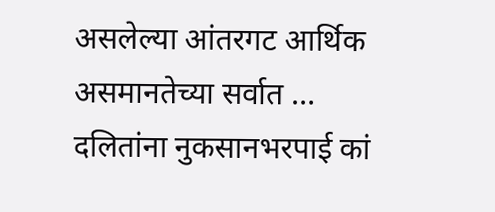असलेल्या आंतरगट आर्थिक असमानतेच्या सर्वात …
दलितांना नुकसानभरपाई कां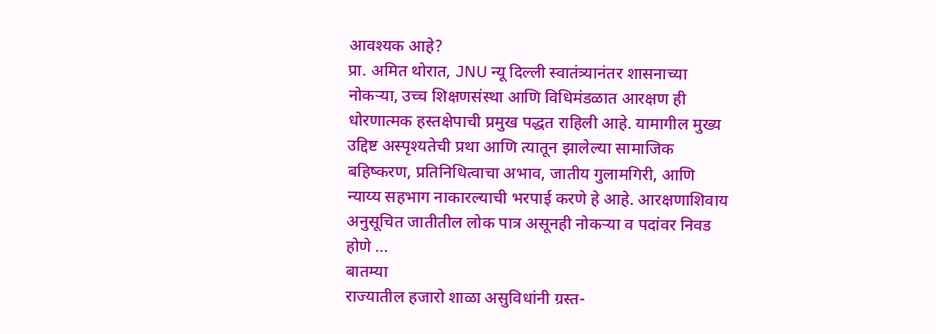आवश्यक आहे?
प्रा. अमित थोरात, JNU न्यू दिल्ली स्वातंत्र्यानंतर शासनाच्या नोकऱ्या, उच्च शिक्षणसंस्था आणि विधिमंडळात आरक्षण ही धोरणात्मक हस्तक्षेपाची प्रमुख पद्धत राहिली आहे. यामागील मुख्य उद्दिष्ट अस्पृश्यतेची प्रथा आणि त्यातून झालेल्या सामाजिक बहिष्करण, प्रतिनिधित्वाचा अभाव, जातीय गुलामगिरी, आणि न्याय्य सहभाग नाकारल्याची भरपाई करणे हे आहे. आरक्षणाशिवाय अनुसूचित जातीतील लोक पात्र असूनही नोकऱ्या व पदांवर निवड होणे …
बातम्या
राज्यातील हजारो शाळा असुविधांनी ग्रस्त-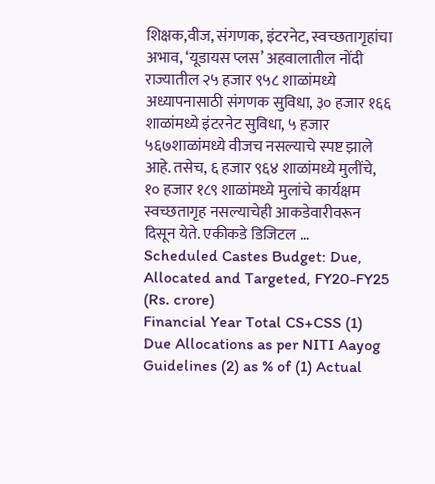शिक्षक,वीज, संगणक, इंटरनेट, स्वच्छतागृहांचा अभाव, ‘यूडायस प्लस’ अहवालातील नोंदी राज्यातील २५ हजार ९५८ शाळांमध्ये अध्यापनासाठी संगणक सुविधा, ३० हजार १६६ शाळांमध्ये इंटरनेट सुविधा, ५ हजार ५६७शाळांमध्ये वीजच नसल्याचे स्पष्ट झाले आहे. तसेच, ६ हजार ९६४ शाळांमध्ये मुलींचे, १० हजार १८९ शाळांमध्ये मुलांचे कार्यक्षम स्वच्छतागृह नसल्याचेही आकडेवारीवरून दिसून येते. एकीकडे डिजिटल …
Scheduled Castes Budget: Due, Allocated and Targeted, FY20-FY25 (Rs. crore)
Financial Year Total CS+CSS (1) Due Allocations as per NITI Aayog Guidelines (2) as % of (1) Actual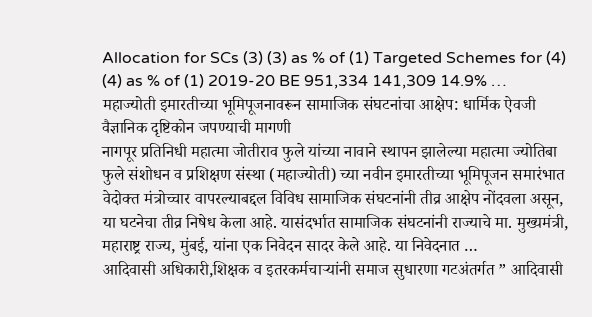Allocation for SCs (3) (3) as % of (1) Targeted Schemes for (4) (4) as % of (1) 2019-20 BE 951,334 141,309 14.9% …
महाज्योती इमारतीच्या भूमिपूजनावरून सामाजिक संघटनांचा आक्षेप: धार्मिक ऐवजी वैज्ञानिक दृष्टिकोन जपण्याची मागणी
नागपूर प्रतिनिधी महात्मा जोतीराव फुले यांच्या नावाने स्थापन झालेल्या महात्मा ज्योतिबा फुले संशोधन व प्रशिक्षण संस्था (महाज्योती) च्या नवीन इमारतीच्या भूमिपूजन समारंभात वेदोक्त मंत्रोच्चार वापरल्याबद्दल विविध सामाजिक संघटनांनी तीव्र आक्षेप नोंदवला असून, या घटनेचा तीव्र निषेध केला आहे. यासंदर्भात सामाजिक संघटनांनी राज्याचे मा. मुख्यमंत्री, महाराष्ट्र राज्य, मुंबई, यांना एक निवेदन सादर केले आहे. या निवेदनात …
आदिवासी अधिकारी,शिक्षक व इतरकर्मचाऱ्यांनी समाज सुधारणा गटअंतर्गत ” आदिवासी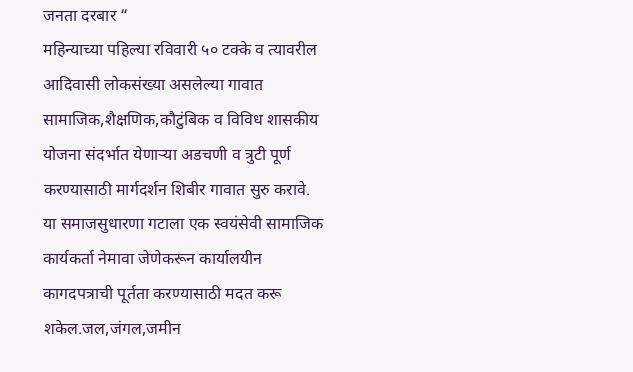जनता दरबार “
महिन्याच्या पहिल्या रविवारी ५० टक्के व त्यावरील आदिवासी लोकसंख्या असलेल्या गावात सामाजिक,शैक्षणिक,कौटुंबिक व विविध शासकीय योजना संदर्भात येणाऱ्या अडचणी व त्रुटी पूर्ण करण्यासाठी मार्गदर्शन शिबीर गावात सुरु करावे. या समाजसुधारणा गटाला एक स्वयंसेवी सामाजिक कार्यकर्ता नेमावा जेणेकरून कार्यालयीन कागदपत्राची पूर्तता करण्यासाठी मदत करू शकेल.जल,जंगल,जमीन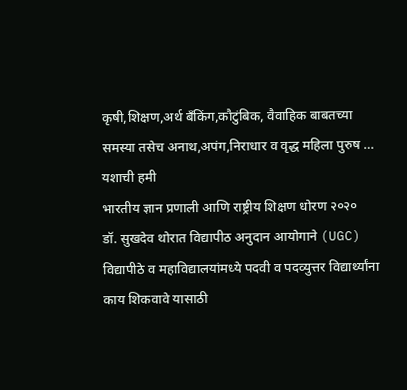कृषी,शिक्षण,अर्थ बँकिंग,कौटुंबिक, वैवाहिक बाबतच्या समस्या तसेच अनाथ,अपंग,निराधार व वृद्ध महिला पुरुष …
यशाची हमी
भारतीय ज्ञान प्रणाली आणि राष्ट्रीय शिक्षण धोरण २०२०
डॉ. सुखदेव थोरात विद्यापीठ अनुदान आयोगाने (UGC) विद्यापीठे व महाविद्यालयांमध्ये पदवी व पदव्युत्तर विद्यार्थ्यांना काय शिकवावे यासाठी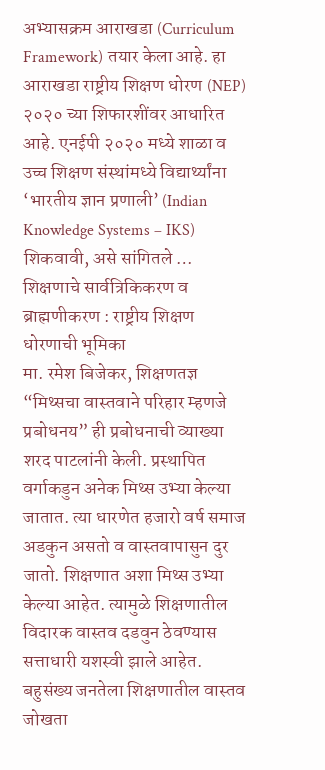अभ्यासक्रम आराखडा (Curriculum Framework) तयार केला आहे. हा आराखडा राष्ट्रीय शिक्षण धोरण (NEP) २०२० च्या शिफारशींवर आधारित आहे. एनईपी २०२० मध्ये शाळा व उच्च शिक्षण संस्थांमध्ये विद्यार्थ्यांना ‘भारतीय ज्ञान प्रणाली’ (Indian Knowledge Systems – IKS) शिकवावी, असे सांगितले …
शिक्षणाचे सार्वत्रिकिकरण व ब्राह्मणीकरण : राष्ट्रीय शिक्षण धोरणाची भूमिका
मा. रमेश बिजेकर, शिक्षणतज्ञ “मिथ्सचा वास्तवाने परिहार म्हणजे प्रबोधनय” ही प्रबोधनाची व्याख्या शरद पाटलांनी केली. प्रस्थापित वर्गाकडुन अनेक मिथ्स उभ्या केल्या जातात. त्या धारणेत हजारो वर्ष समाज अडकुन असतो व वास्तवापासुन दुर जातो. शिक्षणात अशा मिथ्स उभ्या केल्या आहेत. त्यामुळे शिक्षणातील विदारक वास्तव दडवुन ठेवण्यास सत्ताधारी यशस्वी झाले आहेत. बहुसंख्य जनतेला शिक्षणातील वास्तव जोखता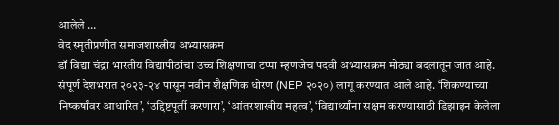आलेले …
वेद स्मृतीप्रणीत समाजशास्त्रीय अभ्यासक्रम
डॉ विद्या चंद्रा भारतीय विद्यापीठांचा उच्च शिक्षणाचा टप्पा म्हणजेच पदवी अभ्यासक्रम मोठ्या बदलातून जात आहे. संपूर्ण देशभरात २०२३-२४ पासून नवीन शैक्षणिक धोरण (NEP २०२०) लागू करण्यात आले आहे. ‘शिकण्याच्या निष्कर्षांवर आधारित’, ‘उद्दिष्टपूर्ती करणारा’, ‘आंतरशाखीय महत्व’, ‘विद्यार्थ्यांना सक्षम करण्यासाठी डिझाइन केलेला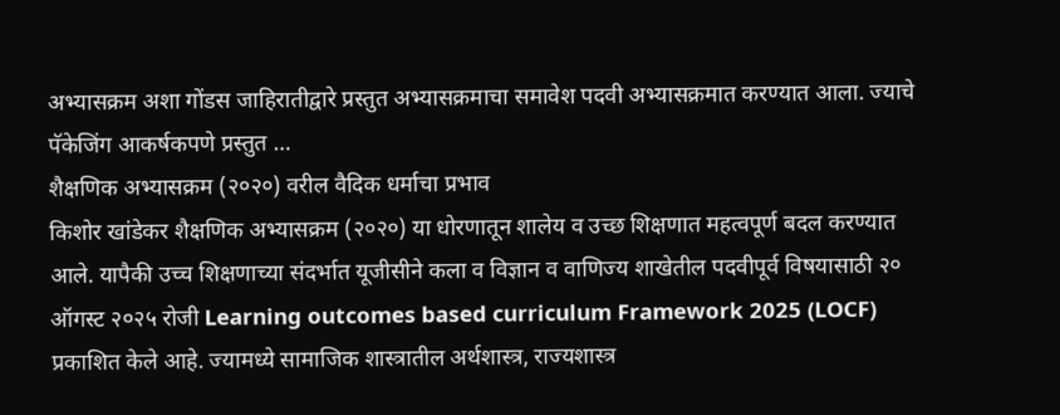अभ्यासक्रम अशा गोंडस जाहिरातीद्वारे प्रस्तुत अभ्यासक्रमाचा समावेश पदवी अभ्यासक्रमात करण्यात आला. ज्याचे पॅकेजिंग आकर्षकपणे प्रस्तुत …
शैक्षणिक अभ्यासक्रम (२०२०) वरील वैदिक धर्माचा प्रभाव
किशोर खांडेकर शैक्षणिक अभ्यासक्रम (२०२०) या धोरणातून शालेय व उच्छ शिक्षणात महत्वपूर्ण बदल करण्यात आले. यापैकी उच्च शिक्षणाच्या संदर्भात यूजीसीने कला व विज्ञान व वाणिज्य शाखेतील पदवीपूर्व विषयासाठी २० ऑगस्ट २०२५ रोजी Learning outcomes based curriculum Framework 2025 (LOCF) प्रकाशित केले आहे. ज्यामध्ये सामाजिक शास्त्रातील अर्थशास्त्र, राज्यशास्त्र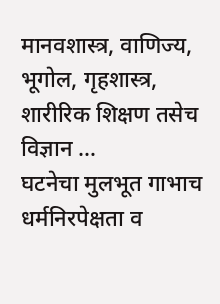मानवशास्त्र, वाणिज्य, भूगोल, गृहशास्त्र, शारीरिक शिक्षण तसेच विज्ञान …
घटनेचा मुलभूत गाभाच धर्मनिरपेक्षता व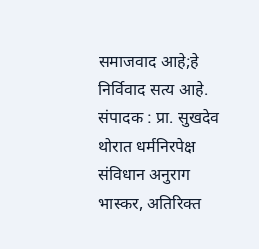समाजवाद आहे;हे निर्विवाद सत्य आहे.
संपादक : प्रा. सुखदेव थोरात धर्मनिरपेक्ष संविधान अनुराग भास्कर, अतिरिक्त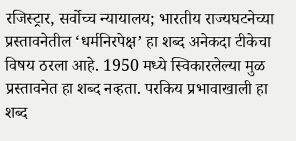रजिस्ट्रार, सर्वोच्च न्यायालय; भारतीय राज्यघटनेच्या प्रस्तावनेतील ‘धर्मनिरपेक्ष’ हा शब्द अनेकदा टीकेचा विषय ठरला आहे. 1950 मध्ये स्विकारलेल्या मुळ प्रस्तावनेत हा शब्द नव्हता. परकिय प्रभावाखाली हा शब्द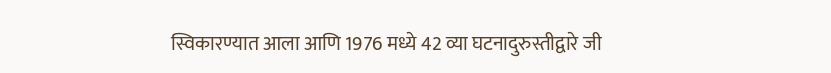स्विकारण्यात आला आणि 1976 मध्ये 42 व्या घटनादुरुस्तीद्वारे जी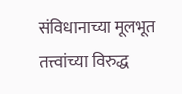संविधानाच्या मूलभूत तत्त्वांच्या विरुद्ध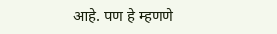आहे. पण हे म्हणणे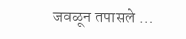जवळून तपासले …